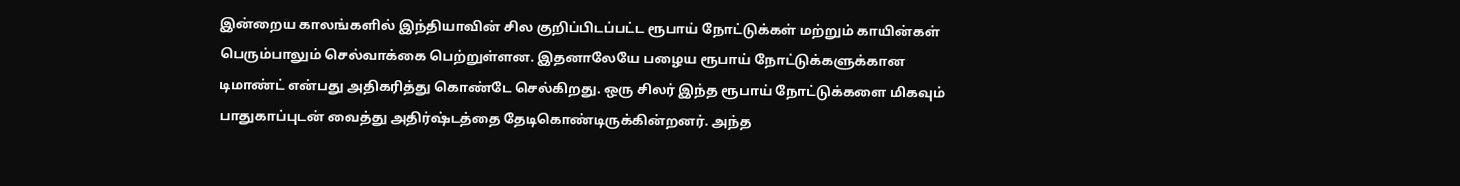இன்றைய காலங்களில் இந்தியாவின் சில குறிப்பிடப்பட்ட ரூபாய் நோட்டுக்கள் மற்றும் காயின்கள் பெரும்பாலும் செல்வாக்கை பெற்றுள்ளன. இதனாலேயே பழைய ரூபாய் நோட்டுக்களுக்கான டிமாண்ட் என்பது அதிகரித்து கொண்டே செல்கிறது. ஒரு சிலர் இந்த ரூபாய் நோட்டுக்களை மிகவும் பாதுகாப்புடன் வைத்து அதிர்ஷ்டத்தை தேடிகொண்டிருக்கின்றனர். அந்த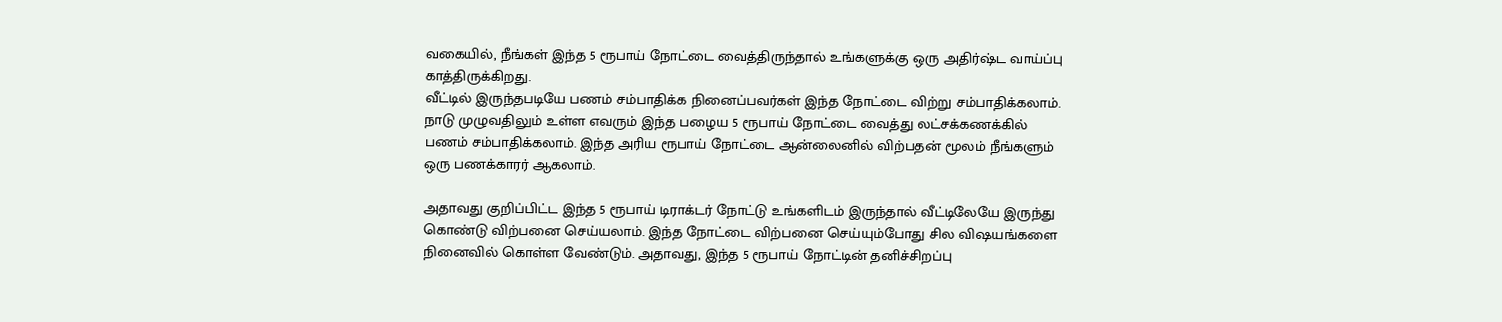வகையில், நீங்கள் இந்த 5 ரூபாய் நோட்டை வைத்திருந்தால் உங்களுக்கு ஒரு அதிர்ஷ்ட வாய்ப்பு காத்திருக்கிறது.
வீட்டில் இருந்தபடியே பணம் சம்பாதிக்க நினைப்பவர்கள் இந்த நோட்டை விற்று சம்பாதிக்கலாம். நாடு முழுவதிலும் உள்ள எவரும் இந்த பழைய 5 ரூபாய் நோட்டை வைத்து லட்சக்கணக்கில் பணம் சம்பாதிக்கலாம். இந்த அரிய ரூபாய் நோட்டை ஆன்லைனில் விற்பதன் மூலம் நீங்களும் ஒரு பணக்காரர் ஆகலாம்.

அதாவது குறிப்பிட்ட இந்த 5 ரூபாய் டிராக்டர் நோட்டு உங்களிடம் இருந்தால் வீட்டிலேயே இருந்து கொண்டு விற்பனை செய்யலாம். இந்த நோட்டை விற்பனை செய்யும்போது சில விஷயங்களை நினைவில் கொள்ள வேண்டும். அதாவது, இந்த 5 ரூபாய் நோட்டின் தனிச்சிறப்பு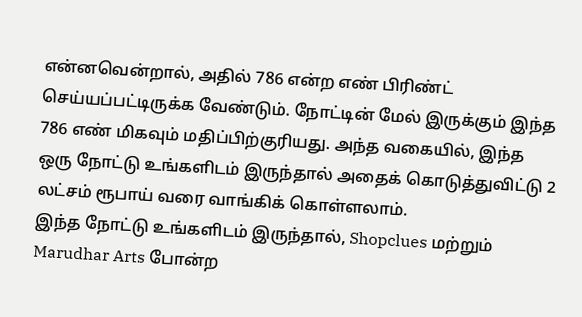என்னவென்றால், அதில் 786 என்ற எண் பிரிண்ட் செய்யப்பட்டிருக்க வேண்டும். நோட்டின் மேல் இருக்கும் இந்த 786 எண் மிகவும் மதிப்பிற்குரியது. அந்த வகையில், இந்த ஒரு நோட்டு உங்களிடம் இருந்தால் அதைக் கொடுத்துவிட்டு 2 லட்சம் ரூபாய் வரை வாங்கிக் கொள்ளலாம்.
இந்த நோட்டு உங்களிடம் இருந்தால், Shopclues மற்றும் Marudhar Arts போன்ற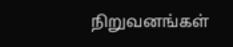நிறுவனங்கள்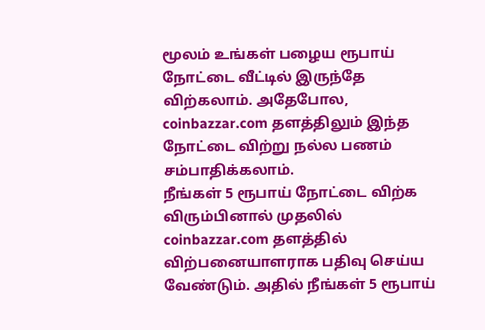மூலம் உங்கள் பழைய ரூபாய் நோட்டை வீட்டில் இருந்தே விற்கலாம். அதேபோல, coinbazzar.com தளத்திலும் இந்த நோட்டை விற்று நல்ல பணம் சம்பாதிக்கலாம்.
நீங்கள் 5 ரூபாய் நோட்டை விற்க விரும்பினால் முதலில் coinbazzar.com தளத்தில் விற்பனையாளராக பதிவு செய்ய வேண்டும். அதில் நீங்கள் 5 ரூபாய்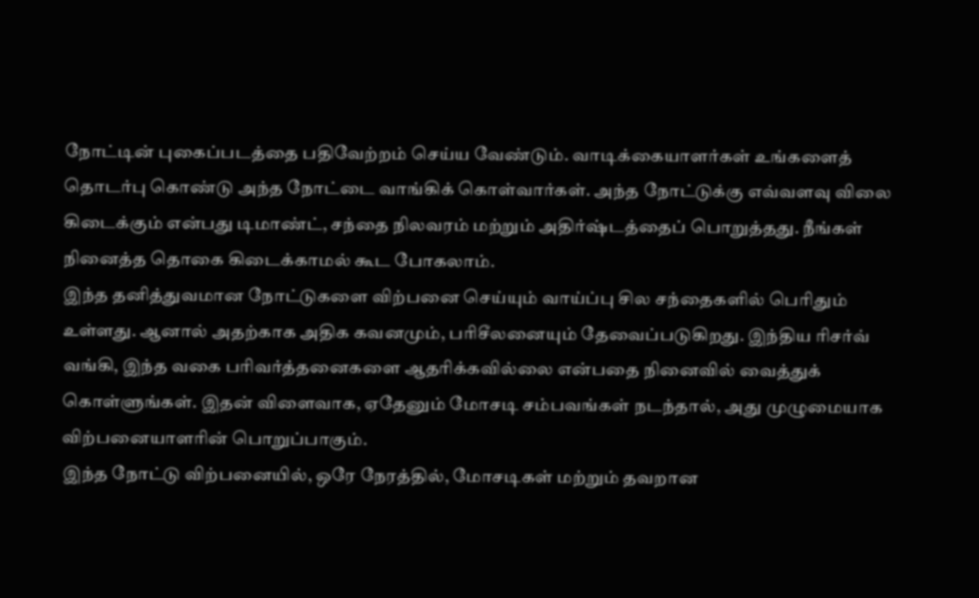நோட்டின் புகைப்படத்தை பதிவேற்றம் செய்ய வேண்டும். வாடிக்கையாளர்கள் உங்களைத் தொடர்பு கொண்டு அந்த நோட்டை வாங்கிக் கொள்வார்கள். அந்த நோட்டுக்கு எவ்வளவு விலை கிடைக்கும் என்பது டிமாண்ட், சந்தை நிலவரம் மற்றும் அதிர்ஷ்டத்தைப் பொறுத்தது. நீங்கள் நினைத்த தொகை கிடைக்காமல் கூட போகலாம்.
இந்த தனித்துவமான நோட்டுகளை விற்பனை செய்யும் வாய்ப்பு சில சந்தைகளில் பெரிதும் உள்ளது. ஆனால் அதற்காக அதிக கவனமும், பரிசீலனையும் தேவைப்படுகிறது. இந்திய ரிசர்வ் வங்கி, இந்த வகை பரிவர்த்தனைகளை ஆதரிக்கவில்லை என்பதை நினைவில் வைத்துக் கொள்ளுங்கள். இதன் விளைவாக, ஏதேனும் மோசடி சம்பவங்கள் நடந்தால், அது முழுமையாக விற்பனையாளரின் பொறுப்பாகும்.
இந்த நோட்டு விற்பனையில், ஒரே நேரத்தில், மோசடிகள் மற்றும் தவறான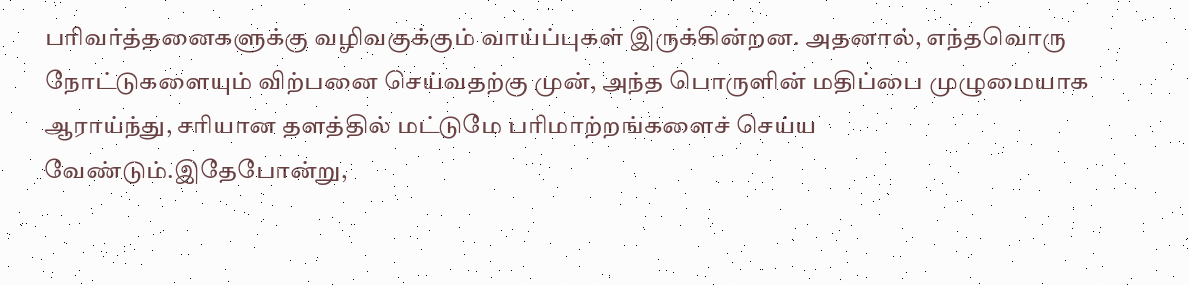பரிவர்த்தனைகளுக்கு வழிவகுக்கும் வாய்ப்புகள் இருக்கின்றன. அதனால், எந்தவொரு நோட்டுகளையும் விற்பனை செய்வதற்கு முன், அந்த பொருளின் மதிப்பை முழுமையாக ஆராய்ந்து, சரியான தளத்தில் மட்டுமே பரிமாற்றங்களைச் செய்ய வேண்டும்.இதேபோன்று,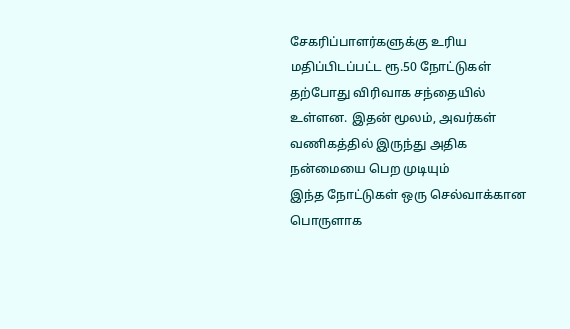சேகரிப்பாளர்களுக்கு உரிய மதிப்பிடப்பட்ட ரூ.50 நோட்டுகள் தற்போது விரிவாக சந்தையில் உள்ளன. இதன் மூலம், அவர்கள் வணிகத்தில் இருந்து அதிக நன்மையை பெற முடியும்
இந்த நோட்டுகள் ஒரு செல்வாக்கான பொருளாக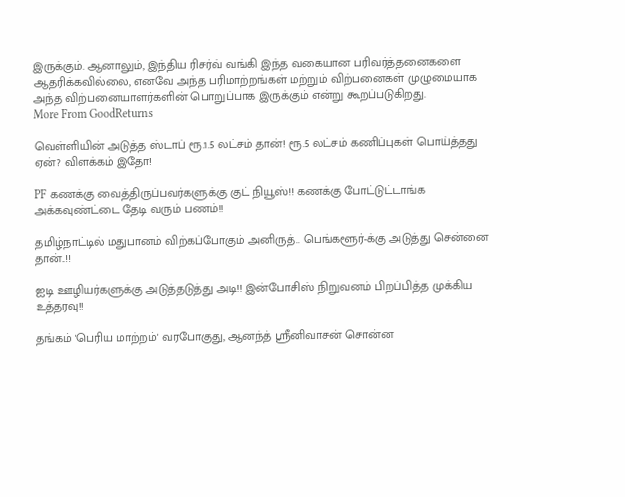இருக்கும். ஆனாலும், இந்திய ரிசர்வ் வங்கி இந்த வகையான பரிவர்த்தனைகளை ஆதரிக்கவில்லை, எனவே அந்த பரிமாற்றங்கள் மற்றும் விற்பனைகள் முழுமையாக அந்த விற்பனையாளர்களின் பொறுப்பாக இருக்கும் என்று கூறப்படுகிறது.
More From GoodReturns

வெள்ளியின் அடுத்த ஸ்டாப் ரூ.1.5 லட்சம் தான்! ரூ.5 லட்சம் கணிப்புகள் பொய்த்தது ஏன்? விளக்கம் இதோ!

PF கணக்கு வைத்திருப்பவர்களுக்கு குட் நியூஸ்!! கணக்கு போட்டுட்டாங்க அக்கவுண்ட்டை தேடி வரும் பணம்!!

தமிழ்நாட்டில் மதுபானம் விற்கப்போகும் அனிருத்.. பெங்களூர்-க்கு அடுத்து சென்னை தான்..!!

ஐடி ஊழியர்களுக்கு அடுத்தடுத்து அடி!! இன்போசிஸ் நிறுவனம் பிறப்பித்த முக்கிய உத்தரவு!!

தங்கம் 'பெரிய மாற்றம்' வரபோகுது, ஆனந்த் ஸ்ரீனிவாசன் சொன்ன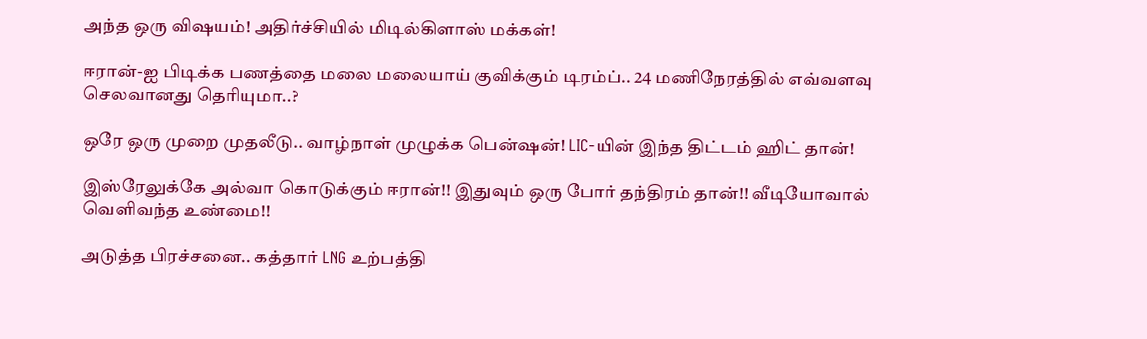அந்த ஒரு விஷயம்! அதிர்ச்சியில் மிடில்கிளாஸ் மக்கள்!

ஈரான்-ஐ பிடிக்க பணத்தை மலை மலையாய் குவிக்கும் டிரம்ப்.. 24 மணிநேரத்தில் எவ்வளவு செலவானது தெரியுமா..?

ஒரே ஒரு முறை முதலீடு.. வாழ்நாள் முழுக்க பென்ஷன்! LIC-யின் இந்த திட்டம் ஹிட் தான்!

இஸ்ரேலுக்கே அல்வா கொடுக்கும் ஈரான்!! இதுவும் ஒரு போர் தந்திரம் தான்!! வீடியோவால் வெளிவந்த உண்மை!!

அடுத்த பிரச்சனை.. கத்தார் LNG உற்பத்தி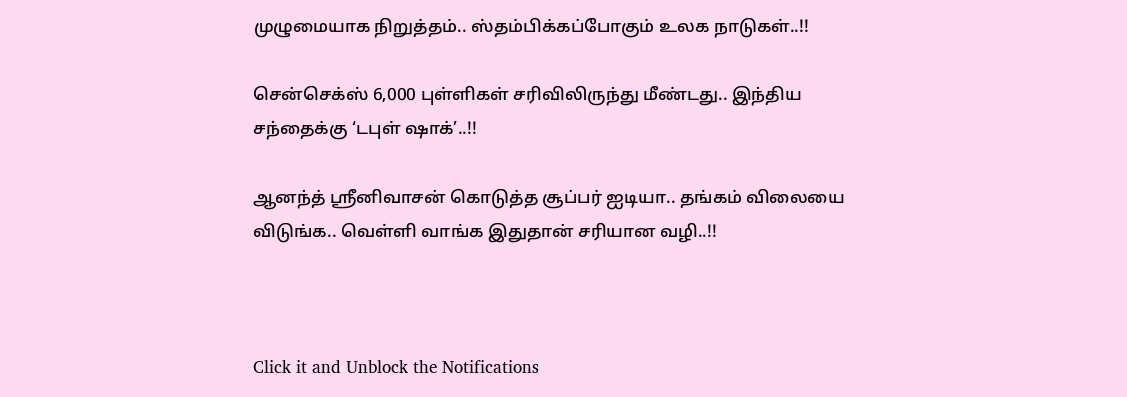முழுமையாக நிறுத்தம்.. ஸ்தம்பிக்கப்போகும் உலக நாடுகள்..!!

சென்செக்ஸ் 6,000 புள்ளிகள் சரிவிலிருந்து மீண்டது.. இந்திய சந்தைக்கு ‘டபுள் ஷாக்’..!!

ஆனந்த் ஸ்ரீனிவாசன் கொடுத்த சூப்பர் ஐடியா.. தங்கம் விலையை விடுங்க.. வெள்ளி வாங்க இதுதான் சரியான வழி..!!



Click it and Unblock the Notifications